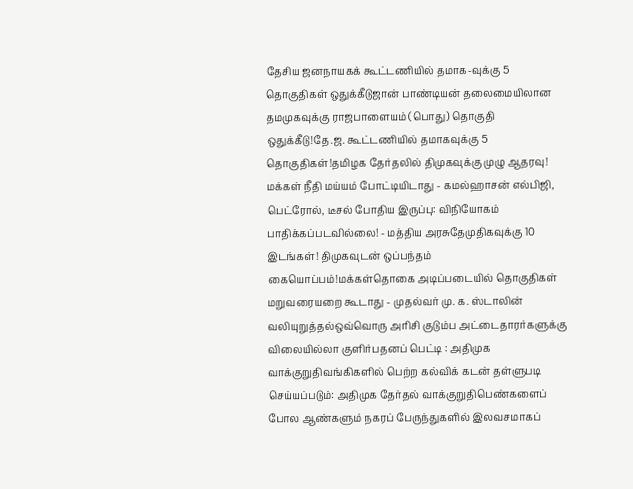தேசிய ஜனநாயகக் கூட்டணியில் தமாக-வுக்கு 5 தொகுதிகள் ஒதுக்கீடுஜான் பாண்டியன் தலைமையிலான தமமுகவுக்கு ராஜபாளையம் (பொது) தொகுதி ஒதுக்கீடு!தே.ஜ. கூட்டணியில் தமாகவுக்கு 5 தொகுதிகள்!தமிழக தேர்தலில் திமுகவுக்கு முழு ஆதரவு! மக்கள் நீதி மய்யம் போட்டியிடாது - கமல்ஹாசன் எல்பிஜி, பெட்ரோல், டீசல் போதிய இருப்பு: விநியோகம் பாதிக்கப்படவில்லை! - மத்திய அரசுதேமுதிகவுக்கு 10 இடங்கள்! திமுகவுடன் ஒப்பந்தம் கையொப்பம்!மக்கள்தொகை அடிப்படையில் தொகுதிகள் மறுவரையறை கூடாது - முதல்வர் மு. க. ஸ்டாலின் வலியுறுத்தல்ஒவ்வொரு அரிசி குடும்ப அட்டைதாரர்களுக்கு விலையில்லா குளிர்பதனப் பெட்டி : அதிமுக வாக்குறுதிவங்கிகளில் பெற்ற கல்விக் கடன் தள்ளுபடி செய்யப்படும்: அதிமுக தேர்தல் வாக்குறுதிபெண்களைப் போல ஆண்களும் நகரப் பேருந்துகளில் இலவசமாகப்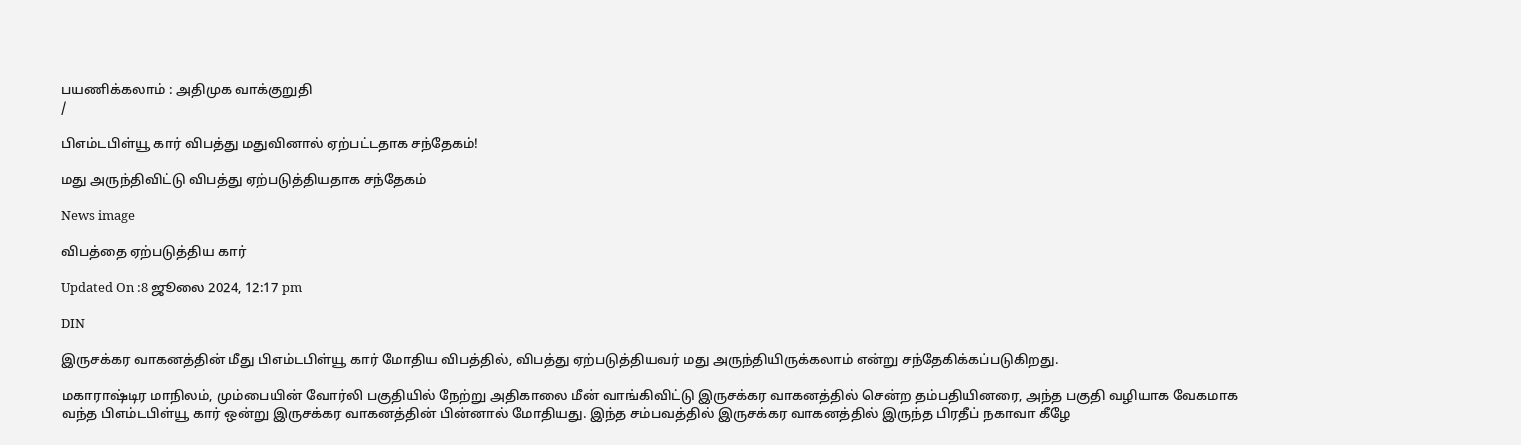பயணிக்கலாம் : அதிமுக வாக்குறுதி
/

பிஎம்டபிள்யூ கார் விபத்து மதுவினால் ஏற்பட்டதாக சந்தேகம்!

மது அருந்திவிட்டு விபத்து ஏற்படுத்தியதாக சந்தேகம்

News image

விபத்தை ஏற்படுத்திய கார்

Updated On :8 ஜூலை 2024, 12:17 pm

DIN

இருசக்கர வாகனத்தின் மீது பிஎம்டபிள்யூ கார் மோதிய விபத்தில், விபத்து ஏற்படுத்தியவர் மது அருந்தியிருக்கலாம் என்று சந்தேகிக்கப்படுகிறது.

மகாராஷ்டிர மாநிலம், மும்பையின் வோர்லி பகுதியில் நேற்று அதிகாலை மீன் வாங்கிவிட்டு இருசக்கர வாகனத்தில் சென்ற தம்பதியினரை, அந்த பகுதி வழியாக வேகமாக வந்த பிஎம்டபிள்யூ கார் ஒன்று இருசக்கர வாகனத்தின் பின்னால் மோதியது. இந்த சம்பவத்தில் இருசக்கர வாகனத்தில் இருந்த பிரதீப் நகாவா கீழே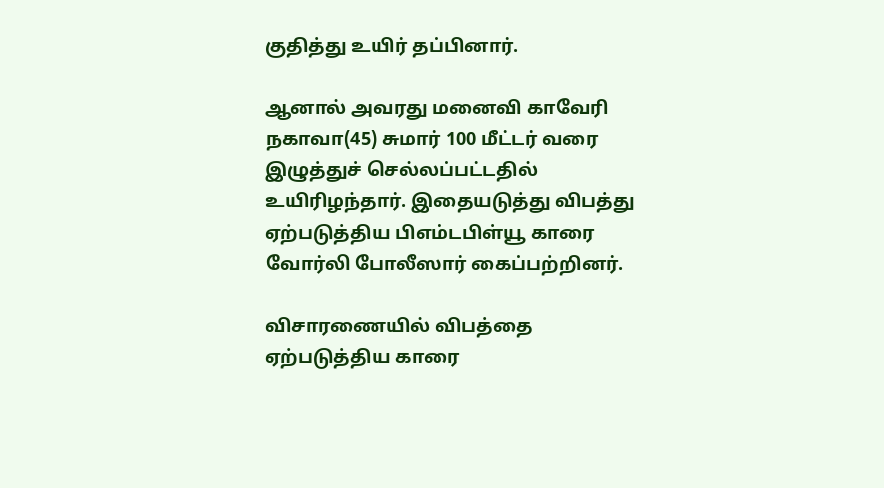குதித்து உயிர் தப்பினார்.

ஆனால் அவரது மனைவி காவேரி நகாவா(45) சுமார் 100 மீட்டர் வரை இழுத்துச் செல்லப்பட்டதில் உயிரிழந்தார். இதையடுத்து விபத்து ஏற்படுத்திய பிஎம்டபிள்யூ காரை வோர்லி போலீஸார் கைப்பற்றினர்.

விசாரணையில் விபத்தை ஏற்படுத்திய காரை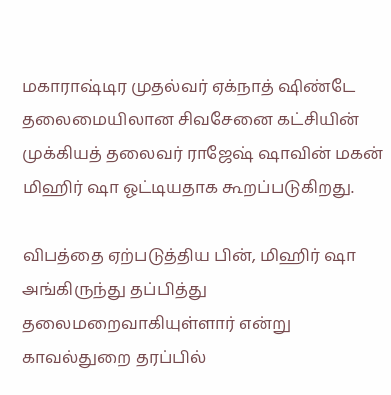மகாராஷ்டிர முதல்வர் ஏக்நாத் ஷிண்டே தலைமையிலான சிவசேனை கட்சியின் முக்கியத் தலைவர் ராஜேஷ் ஷாவின் மகன் மிஹிர் ஷா ஓட்டியதாக கூறப்படுகிறது.

விபத்தை ஏற்படுத்திய பின், மிஹிர் ஷா அங்கிருந்து தப்பித்து தலைமறைவாகியுள்ளார் என்று காவல்துறை தரப்பில்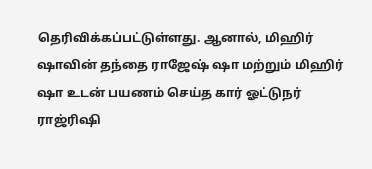தெரிவிக்கப்பட்டுள்ளது. ஆனால், மிஹிர் ஷாவின் தந்தை ராஜேஷ் ஷா மற்றும் மிஹிர் ஷா உடன் பயணம் செய்த கார் ஓட்டுநர் ராஜ்ரிஷி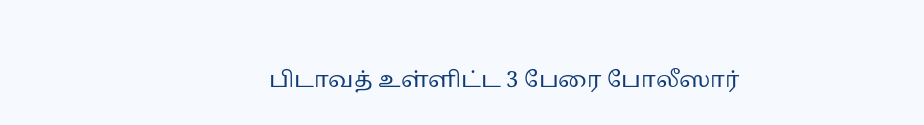பிடாவத் உள்ளிட்ட 3 பேரை போலீஸார்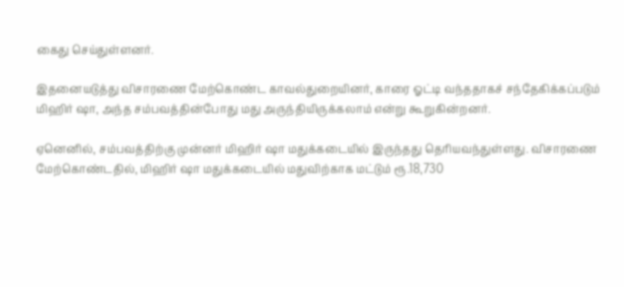கைது செய்துள்ளனர்.

இதனையடுத்து விசாரணை மேற்கொண்ட காவல்துறையினர், காரை ஓட்டி வந்ததாகச் சந்தேகிக்கப்படும் மிஹிர் ஷா, அந்த சம்பவத்தின்போது மது அருந்தியிருக்கலாம் என்று கூறுகின்றனர்.

ஏனெனில், சம்பவத்திற்கு முன்னர் மிஹிர் ஷா மதுக்கடையில் இருந்தது தெரியவந்துள்ளது. விசாரணை மேற்கொண்டதில், மிஹிர் ஷா மதுக்கடையில் மதுவிற்காக மட்டும் ரூ.18,730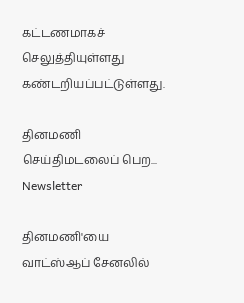கட்டணமாகச் செலுத்தியுள்ளது கண்டறியப்பட்டுள்ளது.

தினமணி செய்திமடலைப் பெற... Newsletter

தினமணி'யை வாட்ஸ்ஆப் சேனலில்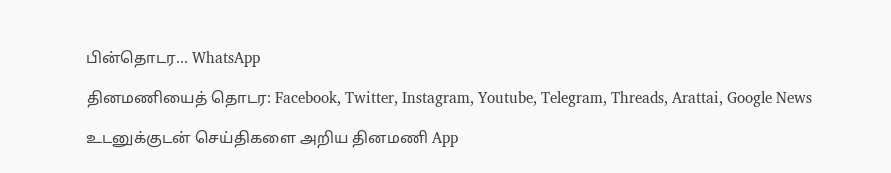பின்தொடர... WhatsApp

தினமணியைத் தொடர: Facebook, Twitter, Instagram, Youtube, Telegram, Threads, Arattai, Google News

உடனுக்குடன் செய்திகளை அறிய தினமணி App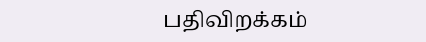பதிவிறக்கம்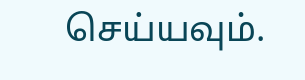செய்யவும்.